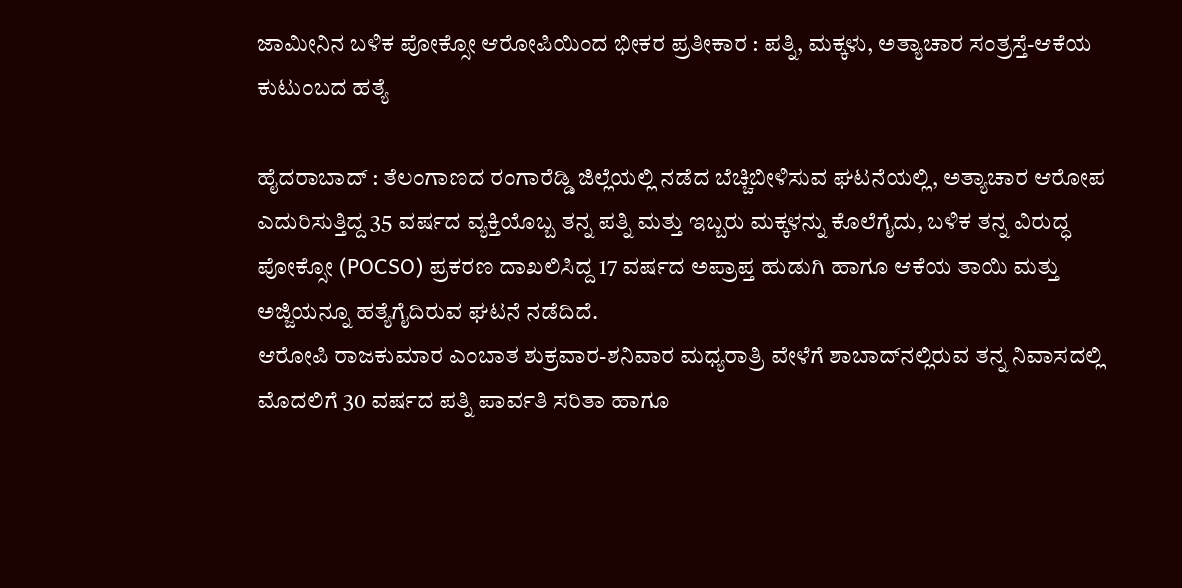ಜಾಮೀನಿನ ಬಳಿಕ ಪೋಕ್ಸೋ ಆರೋಪಿಯಿಂದ ಭೀಕರ ಪ್ರತೀಕಾರ : ಪತ್ನಿ, ಮಕ್ಕಳು, ಅತ್ಯಾಚಾರ ಸಂತ್ರಸ್ತೆ-ಆಕೆಯ ಕುಟುಂಬದ ಹತ್ಯೆ

ಹೈದರಾಬಾದ್‌ : ತೆಲಂಗಾಣದ ರಂಗಾರೆಡ್ಡಿ ಜಿಲ್ಲೆಯಲ್ಲಿ ನಡೆದ ಬೆಚ್ಚಿಬೀಳಿಸುವ ಘಟನೆಯಲ್ಲಿ, ಅತ್ಯಾಚಾರ ಆರೋಪ ಎದುರಿಸುತ್ತಿದ್ದ 35 ವರ್ಷದ ವ್ಯಕ್ತಿಯೊಬ್ಬ ತನ್ನ ಪತ್ನಿ ಮತ್ತು ಇಬ್ಬರು ಮಕ್ಕಳನ್ನು ಕೊಲೆಗೈದು, ಬಳಿಕ ತನ್ನ ವಿರುದ್ಧ ಪೋಕ್ಸೋ (POCSO) ಪ್ರಕರಣ ದಾಖಲಿಸಿದ್ದ 17 ವರ್ಷದ ಅಪ್ರಾಪ್ತ ಹುಡುಗಿ ಹಾಗೂ ಆಕೆಯ ತಾಯಿ ಮತ್ತು ಅಜ್ಜಿಯನ್ನೂ ಹತ್ಯೆಗೈದಿರುವ ಘಟನೆ ನಡೆದಿದೆ.
ಆರೋಪಿ ರಾಜಕುಮಾರ ಎಂಬಾತ ಶುಕ್ರವಾರ-ಶನಿವಾರ ಮಧ್ಯರಾತ್ರಿ ವೇಳೆಗೆ ಶಾಬಾದ್‌ನಲ್ಲಿರುವ ತನ್ನ ನಿವಾಸದಲ್ಲಿ ಮೊದಲಿಗೆ 30 ವರ್ಷದ ಪತ್ನಿ ಪಾರ್ವತಿ ಸರಿತಾ ಹಾಗೂ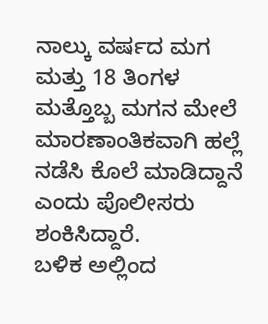ನಾಲ್ಕು ವರ್ಷದ ಮಗ ಮತ್ತು 18 ತಿಂಗಳ ಮತ್ತೊಬ್ಬ ಮಗನ ಮೇಲೆ ಮಾರಣಾಂತಿಕವಾಗಿ ಹಲ್ಲೆ ನಡೆಸಿ ಕೊಲೆ ಮಾಡಿದ್ದಾನೆ ಎಂದು ಪೊಲೀಸರು ಶಂಕಿಸಿದ್ದಾರೆ.
ಬಳಿಕ ಅಲ್ಲಿಂದ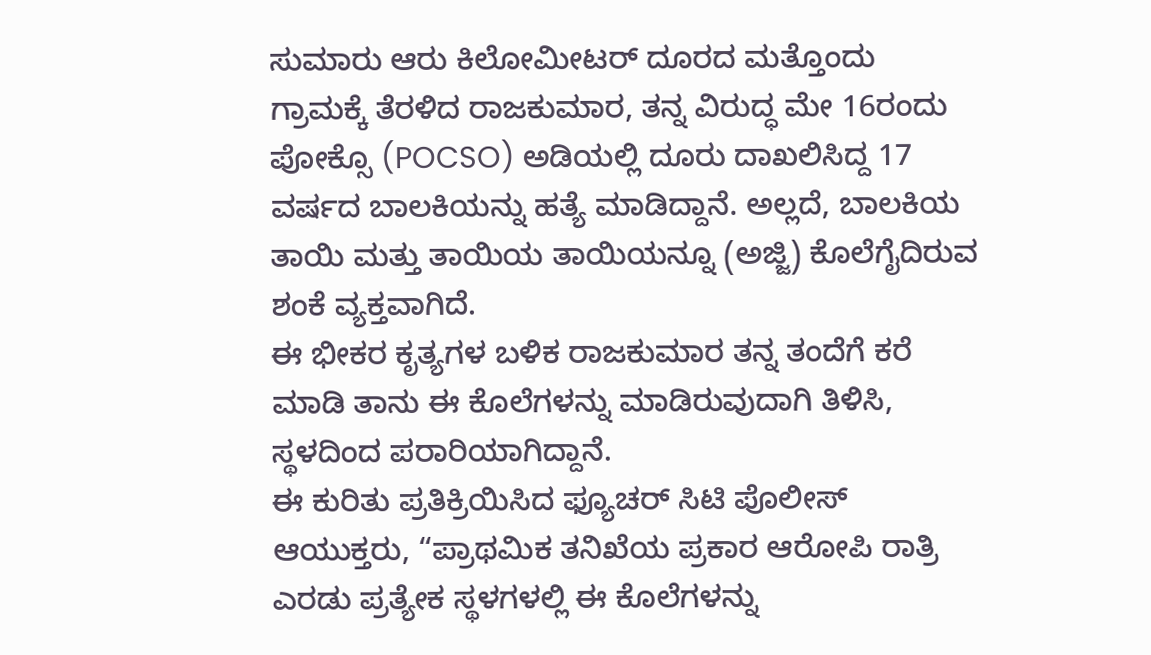ಸುಮಾರು ಆರು ಕಿಲೋಮೀಟರ್ ದೂರದ ಮತ್ತೊಂದು ಗ್ರಾಮಕ್ಕೆ ತೆರಳಿದ ರಾಜಕುಮಾರ, ತನ್ನ ವಿರುದ್ಧ ಮೇ 16ರಂದು ಪೋಕ್ಸೊ (POCSO) ಅಡಿಯಲ್ಲಿ ದೂರು ದಾಖಲಿಸಿದ್ದ 17 ವರ್ಷದ ಬಾಲಕಿಯನ್ನು ಹತ್ಯೆ ಮಾಡಿದ್ದಾನೆ. ಅಲ್ಲದೆ, ಬಾಲಕಿಯ ತಾಯಿ ಮತ್ತು ತಾಯಿಯ ತಾಯಿಯನ್ನೂ (ಅಜ್ಜಿ) ಕೊಲೆಗೈದಿರುವ ಶಂಕೆ ವ್ಯಕ್ತವಾಗಿದೆ.
ಈ ಭೀಕರ ಕೃತ್ಯಗಳ ಬಳಿಕ ರಾಜಕುಮಾರ ತನ್ನ ತಂದೆಗೆ ಕರೆ ಮಾಡಿ ತಾನು ಈ ಕೊಲೆಗಳನ್ನು ಮಾಡಿರುವುದಾಗಿ ತಿಳಿಸಿ, ಸ್ಥಳದಿಂದ ಪರಾರಿಯಾಗಿದ್ದಾನೆ.
ಈ ಕುರಿತು ಪ್ರತಿಕ್ರಿಯಿಸಿದ ಫ್ಯೂಚರ್ ಸಿಟಿ ಪೊಲೀಸ್ ಆಯುಕ್ತರು, “ಪ್ರಾಥಮಿಕ ತನಿಖೆಯ ಪ್ರಕಾರ ಆರೋಪಿ ರಾತ್ರಿ ಎರಡು ಪ್ರತ್ಯೇಕ ಸ್ಥಳಗಳಲ್ಲಿ ಈ ಕೊಲೆಗಳನ್ನು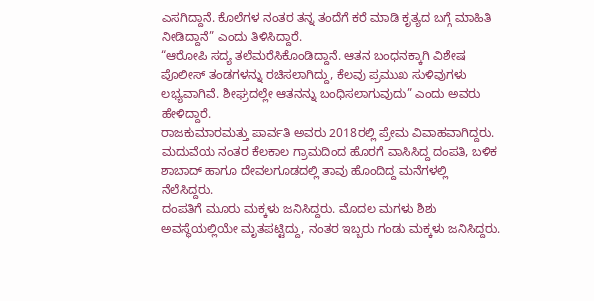ಎಸಗಿದ್ದಾನೆ. ಕೊಲೆಗಳ ನಂತರ ತನ್ನ ತಂದೆಗೆ ಕರೆ ಮಾಡಿ ಕೃತ್ಯದ ಬಗ್ಗೆ ಮಾಹಿತಿ ನೀಡಿದ್ದಾನೆ” ಎಂದು ತಿಳಿಸಿದ್ದಾರೆ.
“ಆರೋಪಿ ಸದ್ಯ ತಲೆಮರೆಸಿಕೊಂಡಿದ್ದಾನೆ. ಆತನ ಬಂಧನಕ್ಕಾಗಿ ವಿಶೇಷ ಪೊಲೀಸ್ ತಂಡಗಳನ್ನು ರಚಿಸಲಾಗಿದ್ದು, ಕೆಲವು ಪ್ರಮುಖ ಸುಳಿವುಗಳು ಲಭ್ಯವಾಗಿವೆ. ಶೀಘ್ರದಲ್ಲೇ ಆತನನ್ನು ಬಂಧಿಸಲಾಗುವುದು” ಎಂದು ಅವರು ಹೇಳಿದ್ದಾರೆ.
ರಾಜಕುಮಾರಮತ್ತು ಪಾರ್ವತಿ ಅವರು 2018ರಲ್ಲಿ ಪ್ರೇಮ ವಿವಾಹವಾಗಿದ್ದರು. ಮದುವೆಯ ನಂತರ ಕೆಲಕಾಲ ಗ್ರಾಮದಿಂದ ಹೊರಗೆ ವಾಸಿಸಿದ್ದ ದಂಪತಿ, ಬಳಿಕ ಶಾಬಾದ್ ಹಾಗೂ ದೇವಲಗೂಡದಲ್ಲಿ ತಾವು ಹೊಂದಿದ್ದ ಮನೆಗಳಲ್ಲಿ ನೆಲೆಸಿದ್ದರು.
ದಂಪತಿಗೆ ಮೂರು ಮಕ್ಕಳು ಜನಿಸಿದ್ದರು. ಮೊದಲ ಮಗಳು ಶಿಶು ಅವಸ್ಥೆಯಲ್ಲಿಯೇ ಮೃತಪಟ್ಟಿದ್ದು, ನಂತರ ಇಬ್ಬರು ಗಂಡು ಮಕ್ಕಳು ಜನಿಸಿದ್ದರು.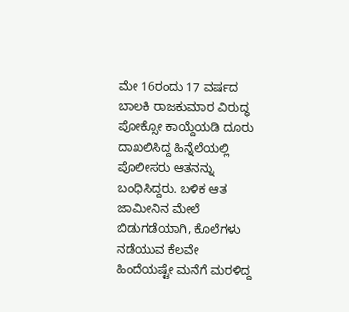ಮೇ 16ರಂದು 17 ವರ್ಷದ ಬಾಲಕಿ ರಾಜಕುಮಾರ ವಿರುದ್ಧ ಪೋಕ್ಸೋ ಕಾಯ್ದೆಯಡಿ ದೂರು ದಾಖಲಿಸಿದ್ದ ಹಿನ್ನೆಲೆಯಲ್ಲಿ ಪೊಲೀಸರು ಆತನನ್ನು ಬಂಧಿಸಿದ್ದರು. ಬಳಿಕ ಆತ ಜಾಮೀನಿನ ಮೇಲೆ ಬಿಡುಗಡೆಯಾಗಿ, ಕೊಲೆಗಳು ನಡೆಯುವ ಕೆಲವೇ ಹಿಂದೆಯಷ್ಟೇ ಮನೆಗೆ ಮರಳಿದ್ದ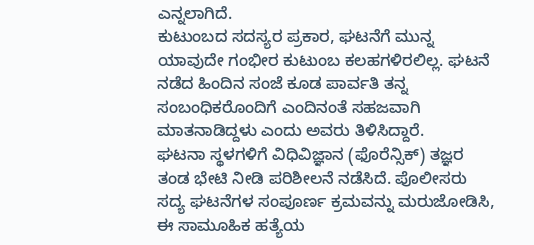ಎನ್ನಲಾಗಿದೆ.
ಕುಟುಂಬದ ಸದಸ್ಯರ ಪ್ರಕಾರ, ಘಟನೆಗೆ ಮುನ್ನ ಯಾವುದೇ ಗಂಭೀರ ಕುಟುಂಬ ಕಲಹಗಳಿರಲಿಲ್ಲ. ಘಟನೆ ನಡೆದ ಹಿಂದಿನ ಸಂಜೆ ಕೂಡ ಪಾರ್ವತಿ ತನ್ನ ಸಂಬಂಧಿಕರೊಂದಿಗೆ ಎಂದಿನಂತೆ ಸಹಜವಾಗಿ ಮಾತನಾಡಿದ್ದಳು ಎಂದು ಅವರು ತಿಳಿಸಿದ್ದಾರೆ.
ಘಟನಾ ಸ್ಥಳಗಳಿಗೆ ವಿಧಿವಿಜ್ಞಾನ (ಫೊರೆನ್ಸಿಕ್) ತಜ್ಞರ ತಂಡ ಭೇಟಿ ನೀಡಿ ಪರಿಶೀಲನೆ ನಡೆಸಿದೆ. ಪೊಲೀಸರು ಸದ್ಯ ಘಟನೆಗಳ ಸಂಪೂರ್ಣ ಕ್ರಮವನ್ನು ಮರುಜೋಡಿಸಿ, ಈ ಸಾಮೂಹಿಕ ಹತ್ಯೆಯ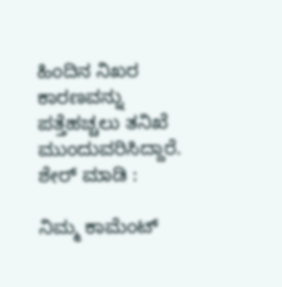ಹಿಂದಿನ ನಿಖರ ಕಾರಣವನ್ನು ಪತ್ತೆಹಚ್ಚಲು ತನಿಖೆ ಮುಂದುವರಿಸಿದ್ದಾರೆ.
ಶೇರ್ ಮಾಡಿ :

ನಿಮ್ಮ ಕಾಮೆಂಟ್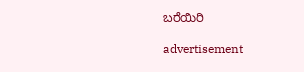ಬರೆಯಿರಿ

advertisement